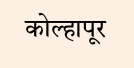कोल्हापूर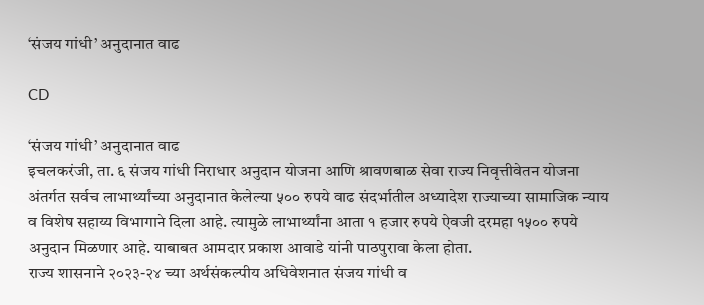‘संजय गांधी’ अनुदानात वाढ

CD

‘संजय गांधी’ अनुदानात वाढ
इचलकरंजी, ता. ६ संजय गांधी निराधार अनुदान योजना आणि श्रावणबाळ सेवा राज्य निवृत्तीवेतन योजना अंतर्गत सर्वच लाभार्थ्यांच्या अनुदानात केलेल्या ५०० रुपये वाढ संदर्भातील अध्यादेश राज्याच्या सामाजिक न्याय व विशेष सहाय्य विभागाने दिला आहे. त्यामुळे लाभार्थ्यांना आता १ हजार रुपये ऐवजी दरमहा १५०० रुपये अनुदान मिळणार आहे. याबाबत आमदार प्रकाश आवाडे यांनी पाठपुरावा केला होता.
राज्य शासनाने २०२३-२४ च्या अर्थसंकल्पीय अधिवेशनात संजय गांधी व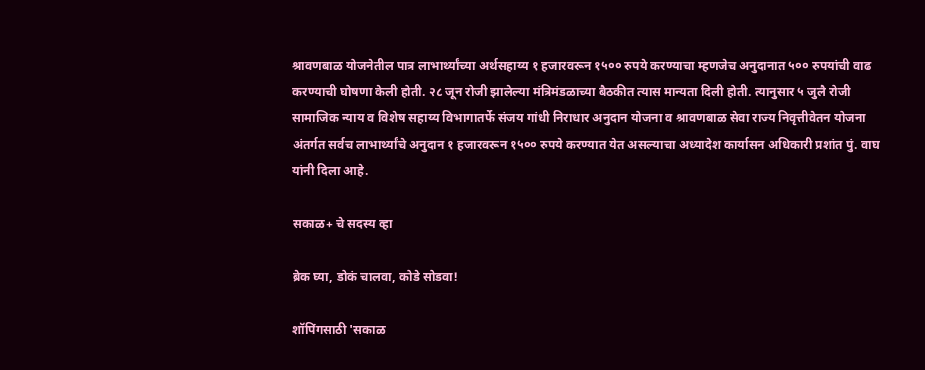श्रावणबाळ योजनेतील पात्र लाभार्थ्यांच्या अर्थसहाय्य १ हजारवरून १५०० रुपये करण्याचा म्हणजेच अनुदानात ५०० रुपयांची वाढ करण्याची घोषणा केली होती. २८ जून रोजी झालेल्या मंत्रिमंडळाच्या बैठकीत त्यास मान्यता दिली होती. त्यानुसार ५ जुलै रोजी सामाजिक न्याय व विशेष सहाय्य विभागातर्फे संजय गांधी निराधार अनुदान योजना व श्रावणबाळ सेवा राज्य निवृत्तीवेतन योजना अंतर्गत सर्वच लाभार्थ्यांचे अनुदान १ हजारवरून १५०० रुपये करण्यात येत असल्याचा अध्यादेश कार्यासन अधिकारी प्रशांत पुं. वाघ यांनी दिला आहे.

सकाळ+ चे सदस्य व्हा

ब्रेक घ्या, डोकं चालवा, कोडे सोडवा!

शॉपिंगसाठी 'सकाळ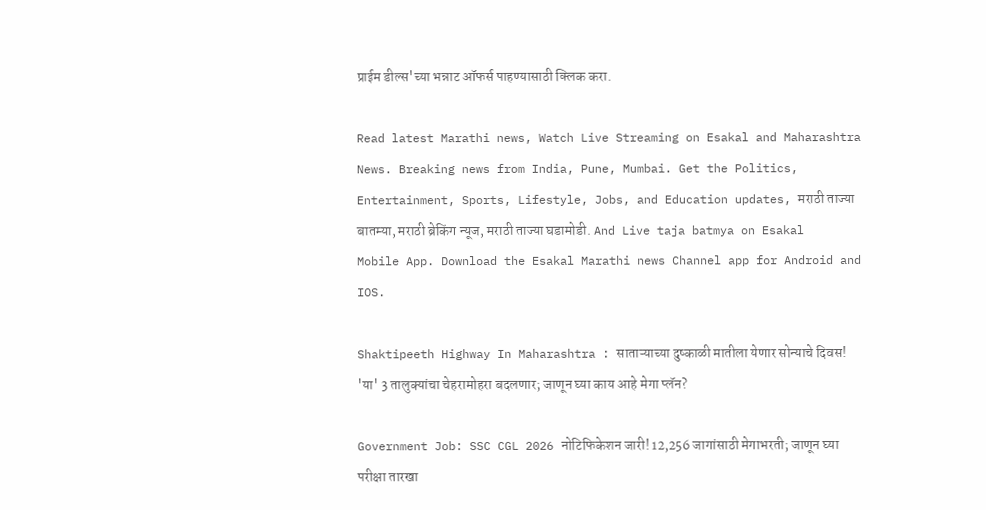प्राईम डील्स'च्या भन्नाट ऑफर्स पाहण्यासाठी क्लिक करा.

Read latest Marathi news, Watch Live Streaming on Esakal and Maharashtra News. Breaking news from India, Pune, Mumbai. Get the Politics, Entertainment, Sports, Lifestyle, Jobs, and Education updates, मराठी ताज्या बातम्या, मराठी ब्रेकिंग न्यूज, मराठी ताज्या घडामोडी. And Live taja batmya on Esakal Mobile App. Download the Esakal Marathi news Channel app for Android and IOS.

Shaktipeeth Highway In Maharashtra : साताऱ्याच्या दुष्काळी मातीला येणार सोन्याचे दिवस! 'या' 3 तालुक्यांचा चेहरामोहरा बदलणार; जाणून घ्या काय आहे मेगा प्लॅन?

Government Job: SSC CGL 2026 नोटिफिकेशन जारी! 12,256 जागांसाठी मेगाभरती; जाणून घ्या परीक्षा तारखा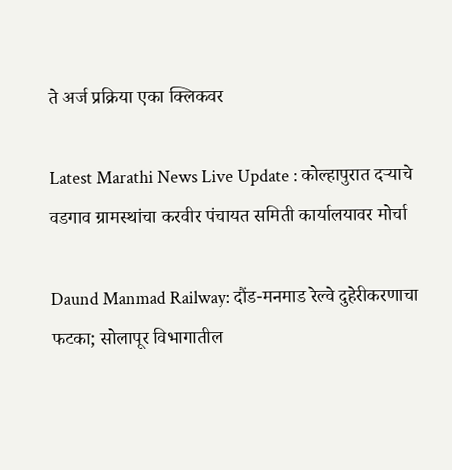ते अर्ज प्रक्रिया एका क्लिकवर

Latest Marathi News Live Update : कोल्हापुरात दऱ्याचे वडगाव ग्रामस्थांचा करवीर पंचायत समिती कार्यालयावर मोर्चा

Daund Manmad Railway: दौंड-मनमाड रेल्वे दुहेरीकरणाचा फटका; सोलापूर विभागातील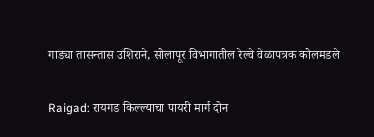गाड्या तासन्तास उशिराने, सोलापूर विभागातील रेल्वे वेळापत्रक कोलमडले

Raigad: रायगड किल्ल्याचा पायरी मार्ग दोन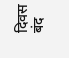दिवस बंद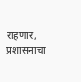राहणार, प्रशासनाचा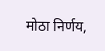मोठा निर्णय,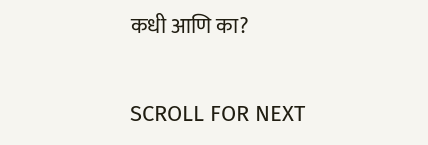कधी आणि का?

SCROLL FOR NEXT